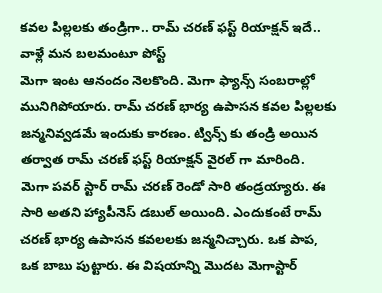కవల పిల్లలకు తండ్రిగా.. రామ్ చరణ్ ఫస్ట్ రియాక్షన్ ఇదే.. వాళ్లే మన బలమంటూ పోస్ట్
మెగా ఇంట ఆనందం నెలకొంది. మెగా ఫ్యాన్స్ సంబరాల్లో మునిగిపోయారు. రామ్ చరణ్ భార్య ఉపాసన కవల పిల్లలకు జన్మనివ్వడమే ఇందుకు కారణం. ట్విన్స్ కు తండ్రి అయిన తర్వాత రామ్ చరణ్ ఫస్ట్ రియాక్షన్ వైరల్ గా మారింది.
మెగా పవర్ స్టార్ రామ్ చరణ్ రెండో సారి తండ్రయ్యారు. ఈ సారి అతని హ్యాపీనెస్ డబుల్ అయింది. ఎందుకంటే రామ్ చరణ్ భార్య ఉపాసన కవలలకు జన్మనిచ్చారు. ఒక పాప, ఒక బాబు పుట్టారు. ఈ విషయాన్ని మొదట మెగాస్టార్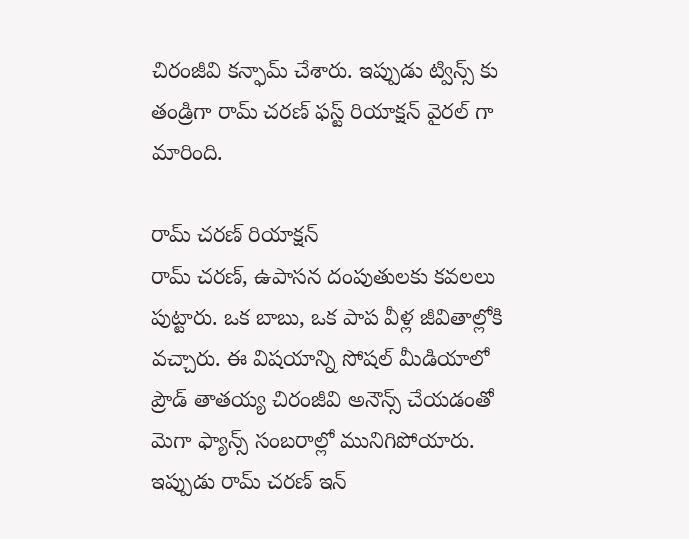చిరంజీవి కన్ఫామ్ చేశారు. ఇప్పుడు ట్విన్స్ కు తండ్రిగా రామ్ చరణ్ ఫస్ట్ రియాక్షన్ వైరల్ గా మారింది.

రామ్ చరణ్ రియాక్షన్
రామ్ చరణ్, ఉపాసన దంపుతులకు కవలలు పుట్టారు. ఒక బాబు, ఒక పాప వీళ్ల జీవితాల్లోకి వచ్చారు. ఈ విషయాన్ని సోషల్ మీడియాలో ప్రౌడ్ తాతయ్య చిరంజీవి అనౌన్స్ చేయడంతో మెగా ఫ్యాన్స్ సంబరాల్లో మునిగిపోయారు. ఇప్పుడు రామ్ చరణ్ ఇన్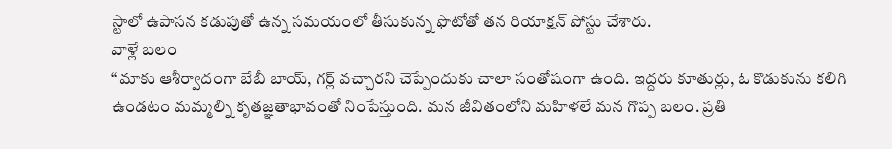స్టాలో ఉపాసన కడుపుతో ఉన్న సమయంలో తీసుకున్న ఫొటోతో తన రియాక్షన్ పోస్టు చేశారు.
వాళ్లే బలం
‘‘మాకు ఆశీర్వాదంగా బేబీ బాయ్, గర్ల్ వచ్చారని చెప్పేందుకు చాలా సంతోషంగా ఉంది. ఇద్దరు కూతుర్లు, ఓ కొడుకును కలిగి ఉండటం మమ్మల్ని కృతజ్ఞతాభావంతో నింపేస్తుంది. మన జీవితంలోని మహిళలే మన గొప్ప బలం. ప్రతి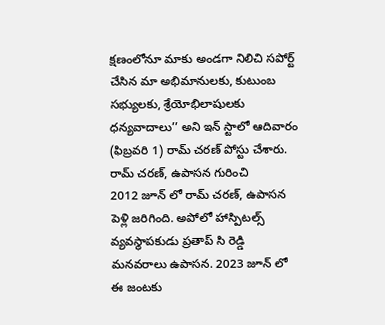క్షణంలోనూ మాకు అండగా నిలిచి సపోర్ట్ చేసిన మా అభిమానులకు, కుటుంబ సభ్యులకు, శ్రేయోభిలాషులకు ధన్యవాదాలు’’ అని ఇన్ స్టాలో ఆదివారం (ఫిబ్రవరి 1) రామ్ చరణ్ పోస్టు చేశారు.
రామ్ చరణ్, ఉపాసన గురించి
2012 జూన్ లో రామ్ చరణ్, ఉపాసన పెళ్లి జరిగింది. అపోలో హాస్పిటల్స్ వ్యవస్థాపకుడు ప్రతాప్ సి రెడ్డి మనవరాలు ఉపాసన. 2023 జూన్ లో ఈ జంటకు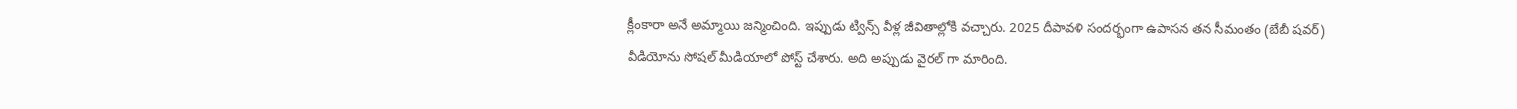క్లీంకారా అనే అమ్మాయి జన్మించింది. ఇప్పుడు ట్విన్స్ వీళ్ల జీవితాల్లోకి వచ్చారు. 2025 దీపావళి సందర్భంగా ఉపాసన తన సీమంతం (బేబీ షవర్) వీడియోను సోషల్ మీడియాలో పోస్ట్ చేశారు. అది అప్పుడు వైరల్ గా మారింది.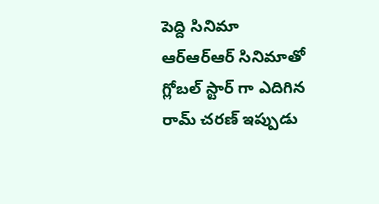పెద్ది సినిమా
ఆర్ఆర్ఆర్ సినిమాతో గ్లోబల్ స్టార్ గా ఎదిగిన రామ్ చరణ్ ఇప్పుడు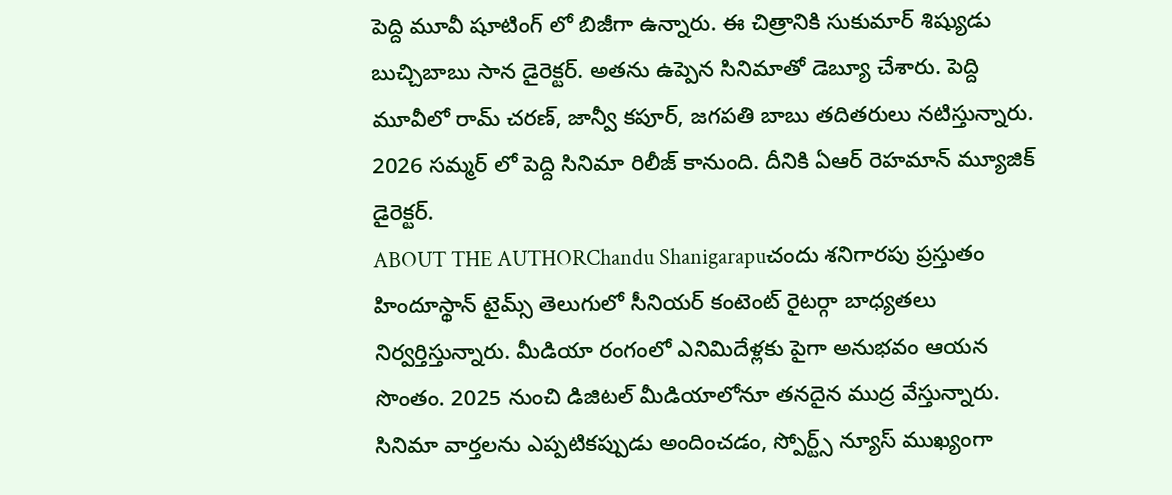పెద్ది మూవీ షూటింగ్ లో బిజీగా ఉన్నారు. ఈ చిత్రానికి సుకుమార్ శిష్యుడు బుచ్చిబాబు సాన డైరెక్టర్. అతను ఉప్పెన సినిమాతో డెబ్యూ చేశారు. పెద్ది మూవీలో రామ్ చరణ్, జాన్వీ కపూర్, జగపతి బాబు తదితరులు నటిస్తున్నారు. 2026 సమ్మర్ లో పెద్ది సినిమా రిలీజ్ కానుంది. దీనికి ఏఆర్ రెహమాన్ మ్యూజిక్ డైరెక్టర్.
ABOUT THE AUTHORChandu Shanigarapuచందు శనిగారపు ప్రస్తుతం హిందూస్థాన్ టైమ్స్ తెలుగులో సీనియర్ కంటెంట్ రైటర్గా బాధ్యతలు నిర్వర్తిస్తున్నారు. మీడియా రంగంలో ఎనిమిదేళ్లకు పైగా అనుభవం ఆయన సొంతం. 2025 నుంచి డిజిటల్ మీడియాలోనూ తనదైన ముద్ర వేస్తున్నారు. సినిమా వార్తలను ఎప్పటికప్పుడు అందించడం, స్పోర్ట్స్ న్యూస్ ముఖ్యంగా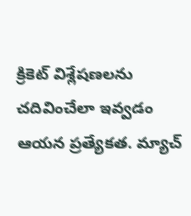క్రికెట్ విశ్లేషణలను చదివించేలా ఇవ్వడం ఆయన ప్రత్యేకత. మ్యాచ్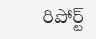రిపోర్ట్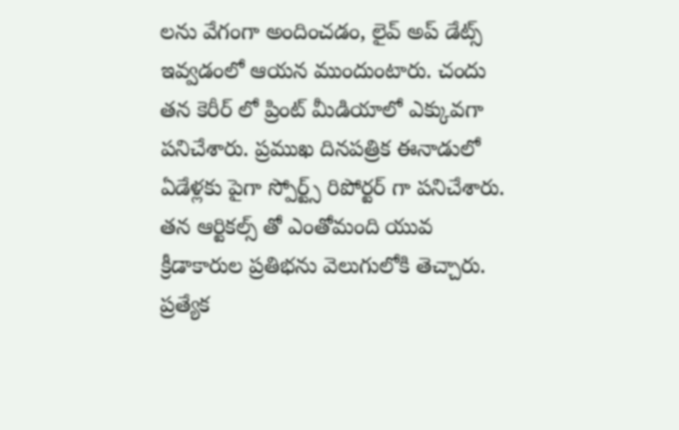లను వేగంగా అందించడం, లైవ్ అప్ డేట్స్ ఇవ్వడంలో ఆయన ముందుంటారు. చందు తన కెరీర్ లో ప్రింట్ మీడియాలో ఎక్కువగా పనిచేశారు. ప్రముఖ దినపత్రిక ఈనాడులో ఏడేళ్లకు పైగా స్పోర్ట్స్ రిపోర్టర్ గా పనిచేశారు. తన ఆర్టికల్స్ తో ఎంతోమంది యువ క్రీడాకారుల ప్రతిభను వెలుగులోకి తెచ్చారు. ప్రత్యేక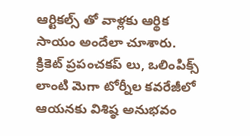ఆర్టికల్స్ తో వాళ్లకు ఆర్థిక సాయం అందేలా చూశారు. క్రికెట్ ప్రపంచకప్ లు, ఒలింపిక్స్ లాంటి మెగా టోర్నీల కవరేజీలో ఆయనకు విశిష్ఠ అనుభవం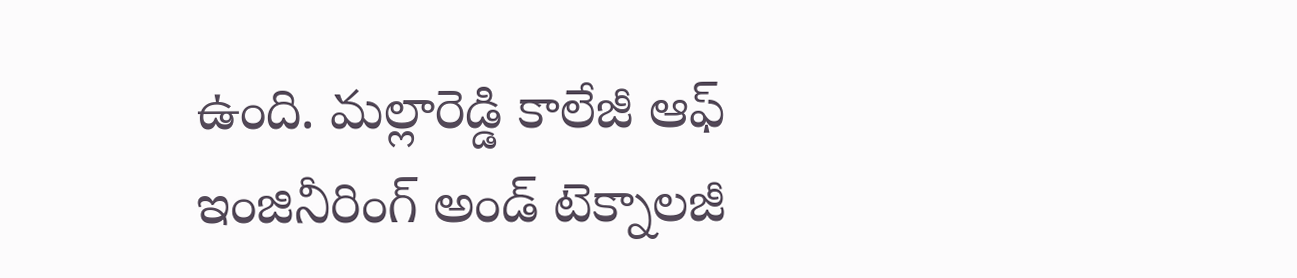ఉంది. మల్లారెడ్డి కాలేజీ ఆఫ్ ఇంజినీరింగ్ అండ్ టెక్నాలజీ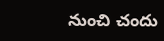నుంచి చందు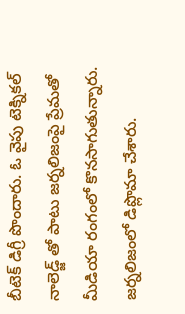బీటెక్ డిగ్రీ పొందారు. ఓ వైపు టెక్నికల్ నాలెడ్జ్ తో పాటు జర్నలిజంపై ప్రేమతో మీడియా రంగంలో కొనసాగుతున్నారు. జర్నలిజంలో డిప్లొమా చేశారు.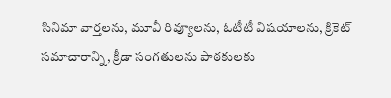సినిమా వార్తలను, మూవీ రివ్యూలను, ఓటీటీ విషయాలను, క్రికెట్ సమాచారాన్ని, క్రీడా సంగతులను పాఠకులకు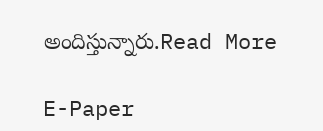అందిస్తున్నారు.Read More

E-Paper